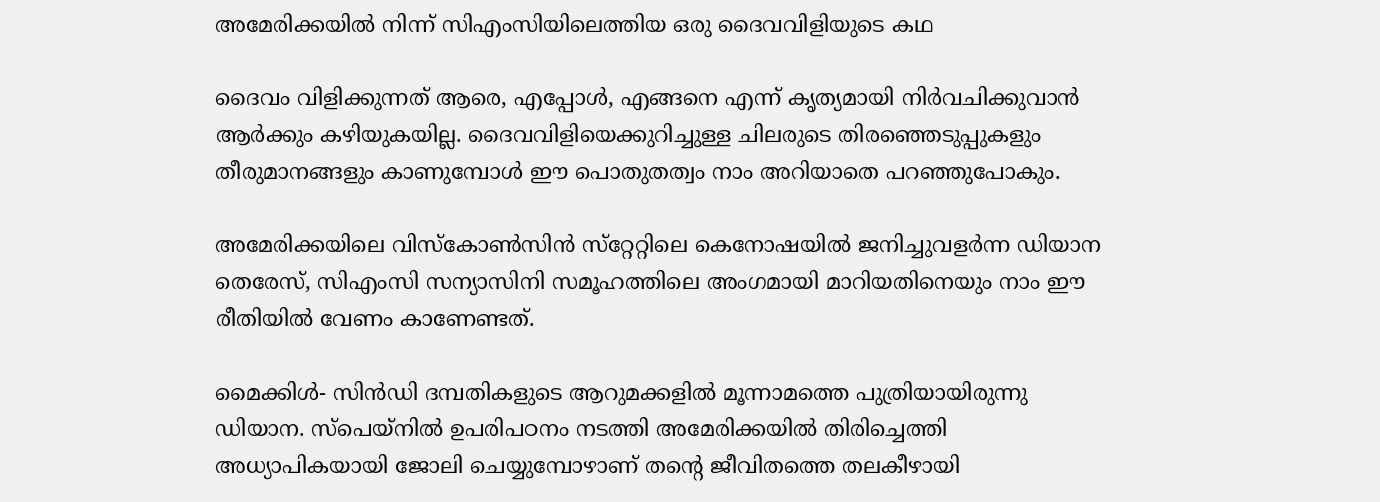അമേരിക്കയില്‍ നിന്ന് സിഎംസിയിലെത്തിയ ഒരു ദൈവവിളിയുടെ കഥ

ദൈവം വിളിക്കുന്നത് ആരെ, എപ്പോള്‍, എങ്ങനെ എന്ന് കൃത്യമായി നിര്‍വചിക്കുവാന്‍ ആര്‍ക്കും കഴിയുകയില്ല. ദൈവവിളിയെക്കുറിച്ചുള്ള ചിലരുടെ തിരഞ്ഞെടുപ്പുകളും തീരുമാനങ്ങളും കാണുമ്പോള്‍ ഈ പൊതുതത്വം നാം അറിയാതെ പറഞ്ഞുപോകും.

അമേരിക്കയിലെ വിസ്‌കോണ്‍സിന്‍ സ്‌റ്റേറ്റിലെ കെനോഷയില്‍ ജനിച്ചുവളര്‍ന്ന ഡിയാന തെരേസ്, സിഎംസി സന്യാസിനി സമൂഹത്തിലെ അംഗമായി മാറിയതിനെയും നാം ഈ രീതിയില്‍ വേണം കാണേണ്ടത്.

മൈക്കിള്‍- സിന്‍ഡി ദമ്പതികളുടെ ആറുമക്കളില്‍ മൂന്നാമത്തെ പുത്രിയായിരുന്നു ഡിയാന. സ്‌പെയ്‌നില്‍ ഉപരിപഠനം നടത്തി അമേരിക്കയില്‍ തിരിച്ചെത്തി അധ്യാപികയായി ജോലി ചെയ്യുമ്പോഴാണ് തന്റെ ജീവിതത്തെ തലകീഴായി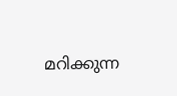മറിക്കുന്ന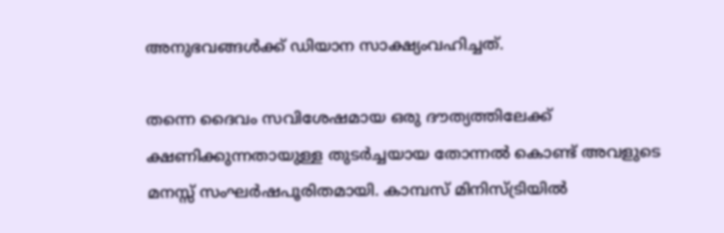അനുഭവങ്ങള്‍ക്ക് ഡിയാന സാക്ഷ്യംവഹിച്ചത്.

തന്നെ ദൈവം സവിശേഷമായ ഒരു ദൗത്യത്തിലേക്ക് ക്ഷണിക്കുന്നതായുള്ള തുടര്‍ച്ചയായ തോന്നല്‍ കൊണ്ട് അവളുടെ മനസ്സ് സംഘര്‍ഷപൂരിതമായി. കാമ്പസ് മിനിസ്ട്രിയില്‍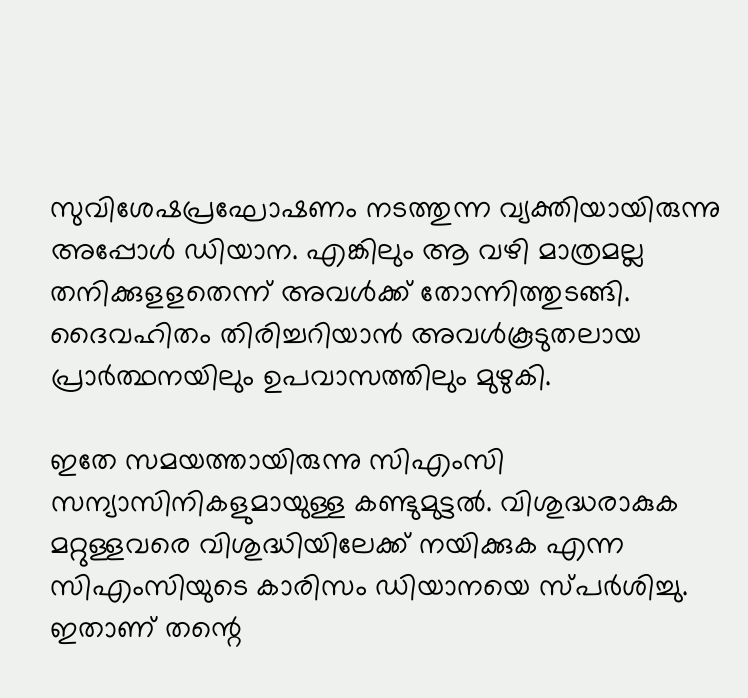സുവിശേഷപ്രഘോഷണം നടത്തുന്ന വ്യക്തിയായിരുന്നു അപ്പോള്‍ ഡിയാന. എങ്കിലും ആ വഴി മാത്രമല്ല തനിക്കുളളതെന്ന് അവള്‍ക്ക് തോന്നിത്തുടങ്ങി. ദൈവഹിതം തിരിച്ചറിയാന്‍ അവള്‍കൂടുതലായ പ്രാര്‍ത്ഥനയിലും ഉപവാസത്തിലും മുഴുകി.

ഇതേ സമയത്തായിരുന്നു സിഎംസി സന്യാസിനികളുമായുള്ള കണ്ടുമുട്ടല്‍. വിശുദ്ധരാകുക മറ്റുള്ളവരെ വിശുദ്ധിയിലേക്ക് നയിക്കുക എന്ന സിഎംസിയുടെ കാരിസം ഡിയാനയെ സ്പര്‍ശിച്ചു. ഇതാണ് തന്റെ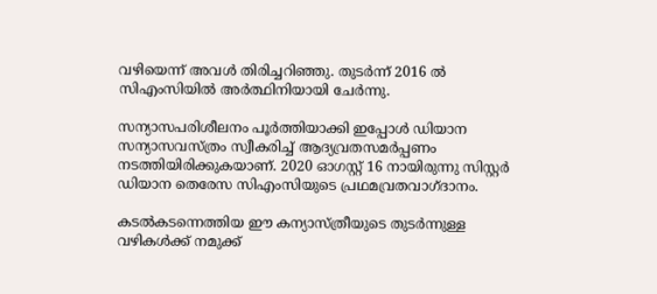വഴിയെന്ന് അവള്‍ തിരിച്ചറിഞ്ഞു. തുടര്‍ന്ന് 2016 ല്‍ സിഎംസിയില്‍ അര്‍ത്ഥിനിയായി ചേര്‍ന്നു.

സന്യാസപരിശീലനം പൂര്‍ത്തിയാക്കി ഇപ്പോള്‍ ഡിയാന സന്യാസവസ്ത്രം സ്വീകരിച്ച് ആദ്യവ്രതസമര്‍പ്പണം നടത്തിയിരിക്കുകയാണ്. 2020 ഓഗസ്റ്റ് 16 നായിരുന്നു സിസ്റ്റര്‍ ഡിയാന തെരേസ സിഎംസിയുടെ പ്രഥമവ്രതവാഗ്ദാനം.

കടല്‍കടന്നെത്തിയ ഈ കന്യാസ്ത്രീയുടെ തുടര്‍ന്നുള്ള വഴികള്‍ക്ക് നമുക്ക്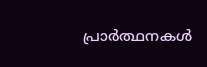പ്രാര്‍ത്ഥനകള്‍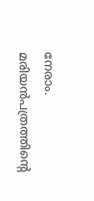നേരാം. മരിയന്‍പത്രത്തിന്റെ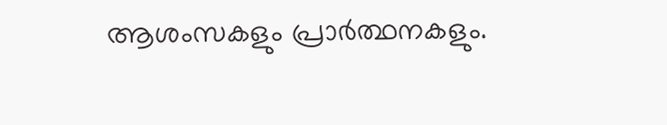ആശംസകളും പ്രാര്‍ത്ഥനകളും.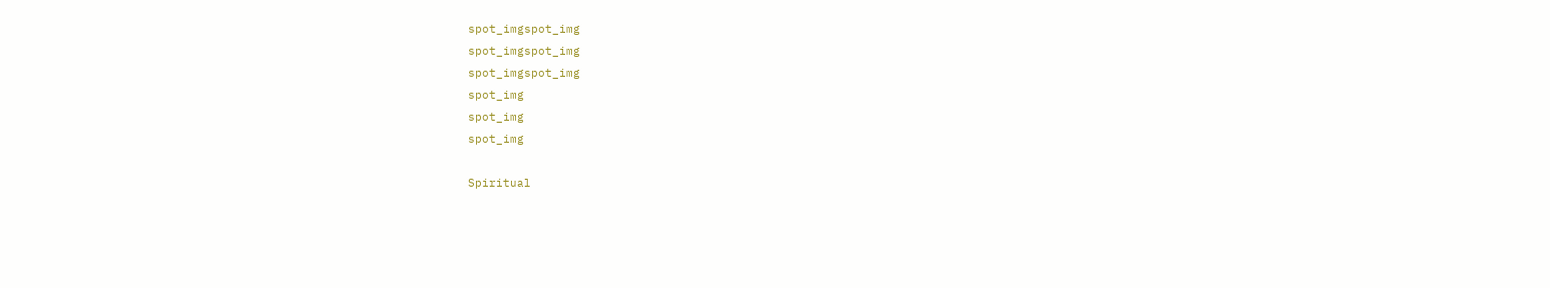spot_imgspot_img
spot_imgspot_img
spot_imgspot_img
spot_img
spot_img
spot_img

Spiritual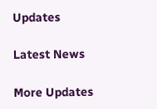Updates

Latest News

More Updates